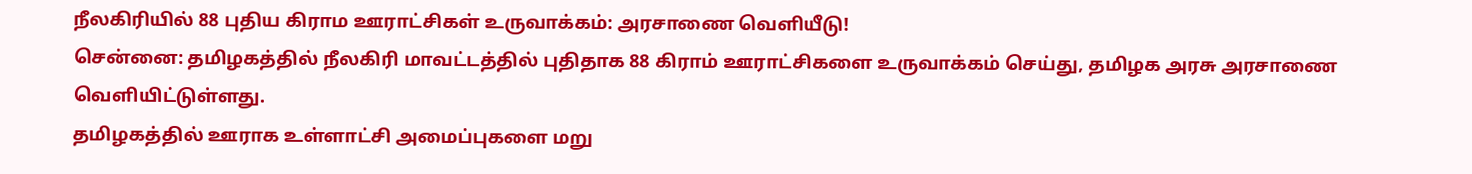நீலகிரியில் 88 புதிய கிராம ஊராட்சிகள் உருவாக்கம்: அரசாணை வெளியீடு!
சென்னை: தமிழகத்தில் நீலகிரி மாவட்டத்தில் புதிதாக 88 கிராம் ஊராட்சிகளை உருவாக்கம் செய்து, தமிழக அரசு அரசாணை வெளியிட்டுள்ளது.
தமிழகத்தில் ஊராக உள்ளாட்சி அமைப்புகளை மறு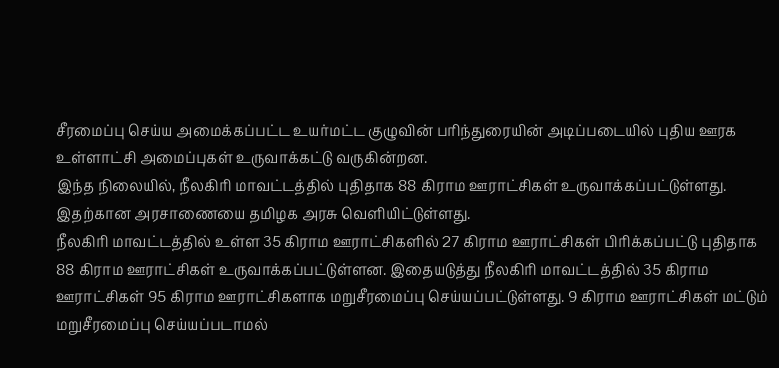சீரமைப்பு செய்ய அமைக்கப்பட்ட உயர்மட்ட குழுவின் பரிந்துரையின் அடிப்படையில் புதிய ஊரக உள்ளாட்சி அமைப்புகள் உருவாக்கட்டு வருகின்றன.
இந்த நிலையில், நீலகிரி மாவட்டத்தில் புதிதாக 88 கிராம ஊராட்சிகள் உருவாக்கப்பட்டுள்ளது. இதற்கான அரசாணையை தமிழக அரசு வெளியிட்டுள்ளது.
நீலகிரி மாவட்டத்தில் உள்ள 35 கிராம ஊராட்சிகளில் 27 கிராம ஊராட்சிகள் பிரிக்கப்பட்டு புதிதாக 88 கிராம ஊராட்சிகள் உருவாக்கப்பட்டுள்ளன. இதையடுத்து நீலகிரி மாவட்டத்தில் 35 கிராம ஊராட்சிகள் 95 கிராம ஊராட்சிகளாக மறுசீரமைப்பு செய்யப்பட்டுள்ளது. 9 கிராம ஊராட்சிகள் மட்டும் மறுசீரமைப்பு செய்யப்படாமல்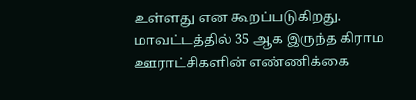உள்ளது என கூறப்படுகிறது.
மாவட்டத்தில் 35 ஆக இருந்த கிராம ஊராட்சிகளின் எண்ணிக்கை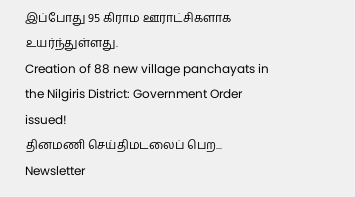இப்போது 95 கிராம ஊராட்சிகளாக உயர்ந்துள்ளது.
Creation of 88 new village panchayats in the Nilgiris District: Government Order issued!
தினமணி செய்திமடலைப் பெற... Newsletter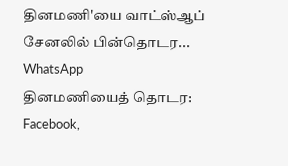தினமணி'யை வாட்ஸ்ஆப் சேனலில் பின்தொடர... WhatsApp
தினமணியைத் தொடர: Facebook,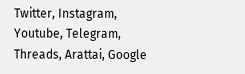Twitter, Instagram, Youtube, Telegram, Threads, Arattai, Google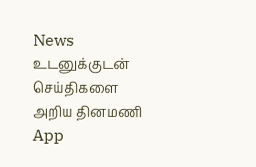News
உடனுக்குடன் செய்திகளை அறிய தினமணி App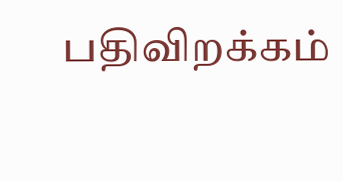பதிவிறக்கம்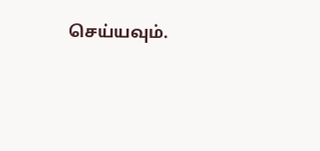செய்யவும்.